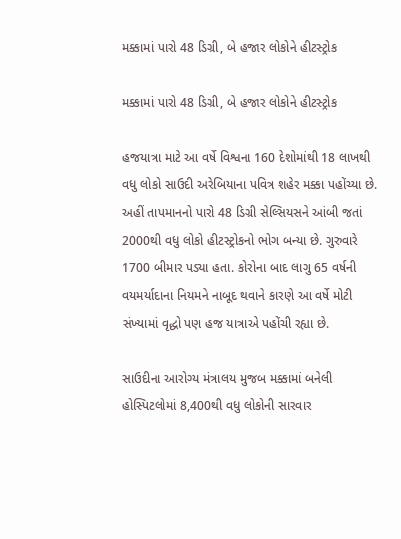મક્કામાં પારો 48 ડિગ્રી, બે હજાર લોકોને હીટસ્ટ્રોક

મક્કામાં પારો 48 ડિગ્રી, બે હજાર લોકોને હીટસ્ટ્રોક

હજયાત્રા માટે આ વર્ષે વિશ્વના 160 દેશોમાંથી 18 લાખથી વધુ લોકો સાઉદી અરેબિયાના પવિત્ર શહેર મક્કા પહોંચ્યા છે. અહીં તાપમાનનો પારો 48 ડિગ્રી સેલ્સિયસને આંબી જતાં 2000થી વધુ લોકો હીટસ્ટ્રોકનો ભોગ બન્યા છે. ગુરુવારે 1700 બીમાર પડ્યા હતા. કોરોના બાદ લાગુ 65 વર્ષની વયમર્યાદાના નિયમને નાબૂદ થવાને કારણે આ વર્ષે મોટી સંખ્યામાં વૃદ્ધો પણ હજ યાત્રાએ પહોંચી રહ્યા છે.

સાઉદીના આરોગ્ય મંત્રાલય મુજબ મક્કામાં બનેલી હોસ્પિટલોમાં 8,400થી વધુ લોકોની સારવાર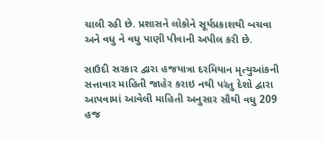ચાલી રહી છે. પ્રશાસને લોકોને સૂર્યપ્રકાશથી બચવા અને વધુ ને વધુ પાણી પીવાની અપીલ કરી છે.

સાઉદી સરકાર દ્વારા હજયાત્રા દરમિયાન મૃત્યુઆંકની સત્તાવાર માહિતી જાહેર કરાઇ નથી પરંતુ દેશો દ્વારા આપવામાં આવેલી માહિતી અનુસાર સૌથી વધુ 209 હજ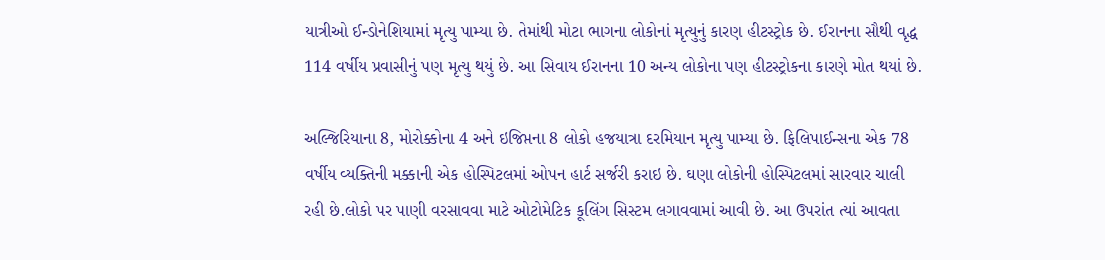યાત્રીઓ ઈન્ડોનેશિયામાં મૃત્યુ પામ્યા છે. તેમાંથી મોટા ભાગના લોકોનાં મૃત્યુનું કારણ હીટસ્ટ્રોક છે. ઈરાનના સૌથી વૃદ્ધ 114 વર્ષીય પ્રવાસીનું પણ મૃત્યુ થયું છે. આ સિવાય ઈરાનના 10 અન્ય લોકોના પણ હીટસ્ટ્રોકના કારણે મોત થયાં છે.

અલ્જિરિયાના 8, મોરોક્કોના 4 અને ઇજિપ્તના 8 લોકો હજયાત્રા દરમિયાન મૃત્યુ પામ્યા છે. ફિલિપાઈન્સના એક 78 વર્ષીય વ્યક્તિની મક્કાની એક હોસ્પિટલમાં ઓપન હાર્ટ સર્જરી કરાઇ છે. ઘણા લોકોની હોસ્પિટલમાં સારવાર ચાલી રહી છે.લોકો પર પાણી વરસાવવા માટે ઓટોમેટિક કૂલિંગ સિસ્ટમ લગાવવામાં આવી છે. આ ઉપરાંત ત્યાં આવતા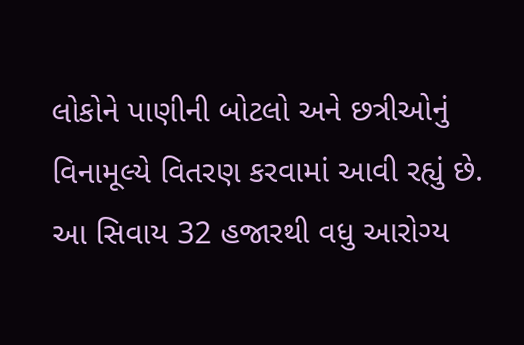લોકોને પાણીની બોટલો અને છત્રીઓનું વિનામૂલ્યે વિતરણ કરવામાં આવી રહ્યું છે. આ સિવાય 32 હજારથી વધુ આરોગ્ય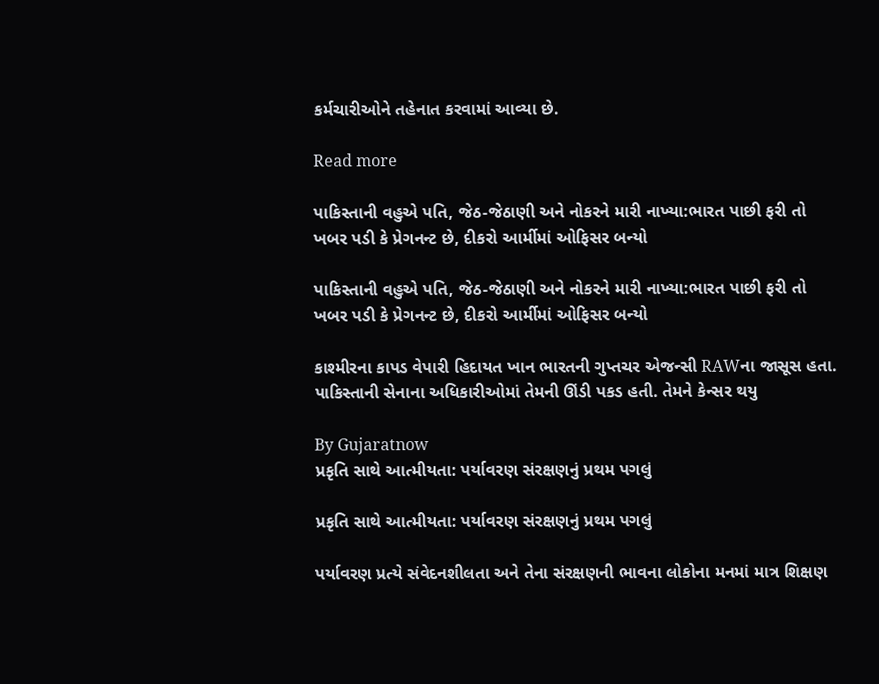કર્મચારીઓને તહેનાત કરવામાં આવ્યા છે.

Read more

પાકિસ્તાની વહુએ પતિ, જેઠ-જેઠાણી અને નોકરને મારી નાખ્યા:ભારત પાછી ફરી તો ખબર પડી કે પ્રેગનન્ટ છે, દીકરો આર્મીમાં ઓફિસર બન્યો

પાકિસ્તાની વહુએ પતિ, જેઠ-જેઠાણી અને નોકરને મારી નાખ્યા:ભારત પાછી ફરી તો ખબર પડી કે પ્રેગનન્ટ છે, દીકરો આર્મીમાં ઓફિસર બન્યો

કાશ્મીરના કાપડ વેપારી હિદાયત ખાન ભારતની ગુપ્તચર એજન્સી RAWના જાસૂસ હતા. પાકિસ્તાની સેનાના અધિકારીઓમાં તેમની ઊંડી પકડ હતી. તેમને કેન્સર થયુ

By Gujaratnow
પ્રકૃતિ સાથે આત્મીયતા: પર્યાવરણ સંરક્ષણનું પ્રથમ પગલું

પ્રકૃતિ સાથે આત્મીયતા: પર્યાવરણ સંરક્ષણનું પ્રથમ પગલું

પર્યાવરણ પ્રત્યે સંવેદનશીલતા અને તેના સંરક્ષણની ભાવના લોકોના મનમાં માત્ર શિક્ષણ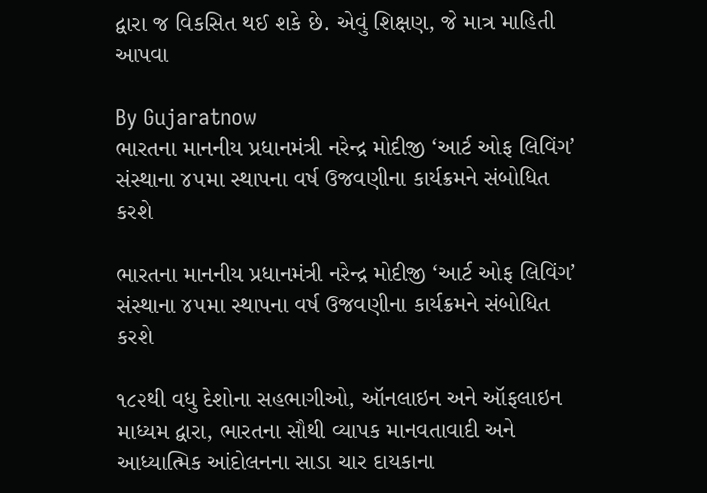દ્વારા જ વિકસિત થઈ શકે છે. એવું શિક્ષણ, જે માત્ર માહિતી આપવા

By Gujaratnow
ભારતના માનનીય પ્રધાનમંત્રી નરેન્દ્ર મોદીજી ‘આર્ટ ઓફ લિવિંગ’ સંસ્થાના ૪૫મા સ્થાપના વર્ષ ઉજવણીના કાર્યક્રમને સંબોધિત કરશે

ભારતના માનનીય પ્રધાનમંત્રી નરેન્દ્ર મોદીજી ‘આર્ટ ઓફ લિવિંગ’ સંસ્થાના ૪૫મા સ્થાપના વર્ષ ઉજવણીના કાર્યક્રમને સંબોધિત કરશે

૧૮૨થી વધુ દેશોના સહભાગીઓ, ઑનલાઇન અને ઑફલાઇન માધ્યમ દ્વારા, ભારતના સૌથી વ્યાપક માનવતાવાદી અને આધ્યાત્મિક આંદોલનના સાડા ચાર દાયકાના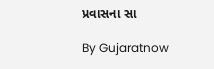પ્રવાસના સા

By Gujaratnow